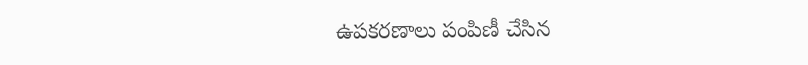ఉపకరణాలు పంపిణీ చేసిన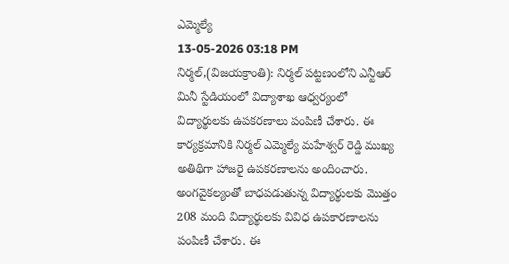ఎమ్మెల్యే
13-05-2026 03:18 PM
నిర్మల్,(విజయక్రాంతి): నిర్మల్ పట్టణంలోని ఎన్టీఆర్ మినీ స్టేడియంలో విద్యాశాఖ ఆధ్వర్యంలో విద్యార్థులకు ఉపకరణాలు పంపిణీ చేశారు. ఈ కార్యక్రమానికి నిర్మల్ ఎమ్మెల్యే మహేశ్వర్ రెడ్డి ముఖ్య అతిథిగా హాజరై ఉపకరణాలను అందించారు. అంగవైకల్యంతో బాధపడుతున్న విద్యార్థులకు మొత్తం 208 మంది విద్యార్థులకు వివిధ ఉపకారణాలను పంపిణీ చేశారు. ఈ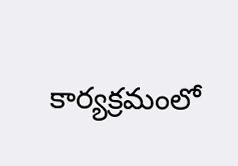కార్యక్రమంలో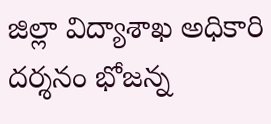జిల్లా విద్యాశాఖ అధికారి దర్శనం భోజన్న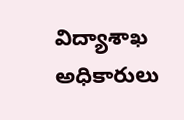విద్యాశాఖ అధికారులు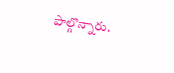పాల్గొన్నారు.